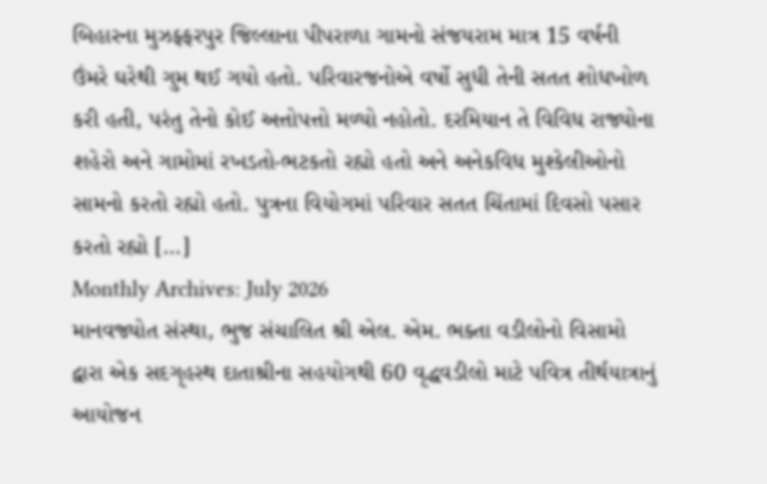બિહારના મુઝફ્ફરપુર જિલ્લાના પીપરાળા ગામનો સંજયરામ માત્ર 15 વર્ષની ઉંમરે ઘરેથી ગુમ થઈ ગયો હતો. પરિવારજનોએ વર્ષો સુધી તેની સતત શોધખોળ કરી હતી, પરંતુ તેનો કોઈ અત્તોપત્તો મળ્યો નહોતો. દરમિયાન તે વિવિધ રાજ્યોના શહેરો અને ગામોમાં રખડતો-ભટકતો રહ્યો હતો અને અનેકવિધ મુશ્કેલીઓનો સામનો કરતો રહ્યો હતો. પુત્રના વિયોગમાં પરિવાર સતત ચિંતામાં દિવસો પસાર કરતો રહ્યો […]
Monthly Archives: July 2026
માનવજ્યોત સંસ્થા, ભુજ સંચાલિત શ્રી એલ. એમ. ભક્તા વડીલોનો વિસામો દ્વારા એક સદગૃહસ્થ દાતાશ્રીના સહયોગથી 60 વૃદ્ધવડીલો માટે પવિત્ર તીર્થયાત્રાનું આયોજન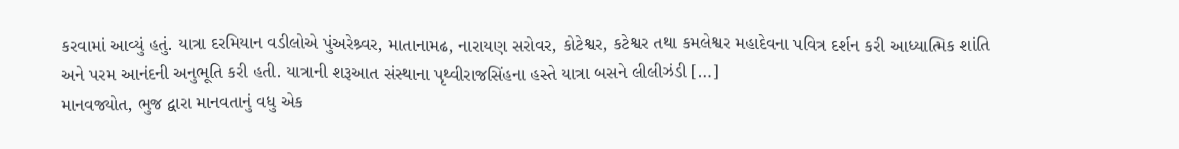કરવામાં આવ્યું હતું. યાત્રા દરમિયાન વડીલોએ પુંઅરેશ્ર્વર, માતાનામઢ, નારાયણ સરોવર, કોટેશ્વર, કટેશ્વર તથા કમલેશ્વર મહાદેવના પવિત્ર દર્શન કરી આધ્યાત્મિક શાંતિ અને પરમ આનંદની અનુભૂતિ કરી હતી. યાત્રાની શરૂઆત સંસ્થાના પૃથ્વીરાજસિંહના હસ્તે યાત્રા બસને લીલીઝંડી […]
માનવજ્યોત, ભુજ દ્વારા માનવતાનું વધુ એક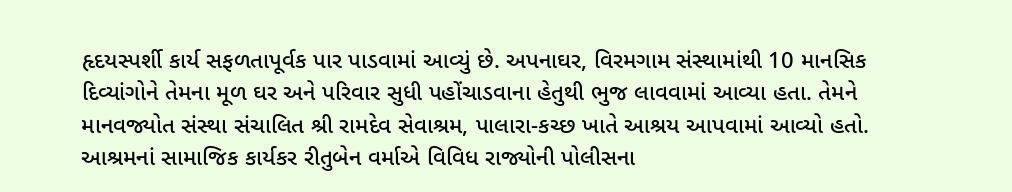હૃદયસ્પર્શી કાર્ય સફળતાપૂર્વક પાર પાડવામાં આવ્યું છે. અપનાઘર, વિરમગામ સંસ્થામાંથી 10 માનસિક દિવ્યાંગોને તેમના મૂળ ઘર અને પરિવાર સુધી પહોંચાડવાના હેતુથી ભુજ લાવવામાં આવ્યા હતા. તેમને માનવજ્યોત સંસ્થા સંચાલિત શ્રી રામદેવ સેવાશ્રમ, પાલારા-કચ્છ ખાતે આશ્રય આપવામાં આવ્યો હતો. આશ્રમનાં સામાજિક કાર્યકર રીતુબેન વર્માએ વિવિધ રાજ્યોની પોલીસના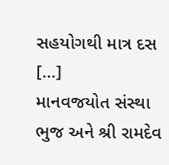સહયોગથી માત્ર દસ […]
માનવજયોત સંસ્થા ભુજ અને શ્રી રામદેવ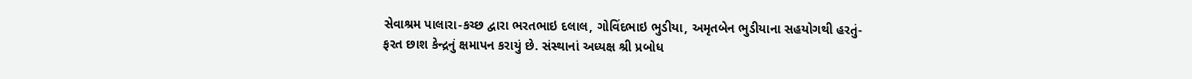સેવાશ્રમ પાલારા-કચ્છ દ્વારા ભરતભાઇ દલાલ, ગોવિંદભાઇ ભુડીયા, અમૃતબેન ભુડીયાના સહયોગથી હરતું-ફરત છાશ કેન્દ્રનું ક્ષમાપન કરાયું છે. સંસ્થાનાં અધ્યક્ષ શ્રી પ્રબોધ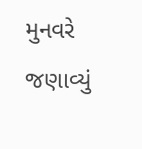મુનવરે જણાવ્યું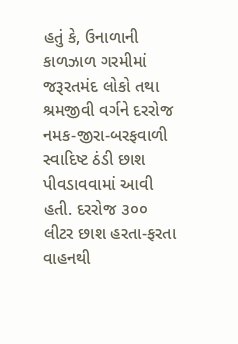હતું કે, ઉનાળાની કાળઝાળ ગરમીમાં જરૂરતમંદ લોકો તથા શ્રમજીવી વર્ગને દરરોજ નમક-જીરા-બરફવાળી સ્વાદિષ્ટ ઠંડી છાશ પીવડાવવામાં આવી હતી. દરરોજ ૩૦૦ લીટર છાશ હરતા-ફરતા વાહનથી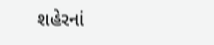શહેરનાં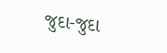જુદા-જુદા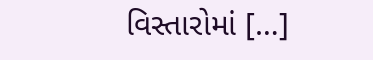વિસ્તારોમાં […]